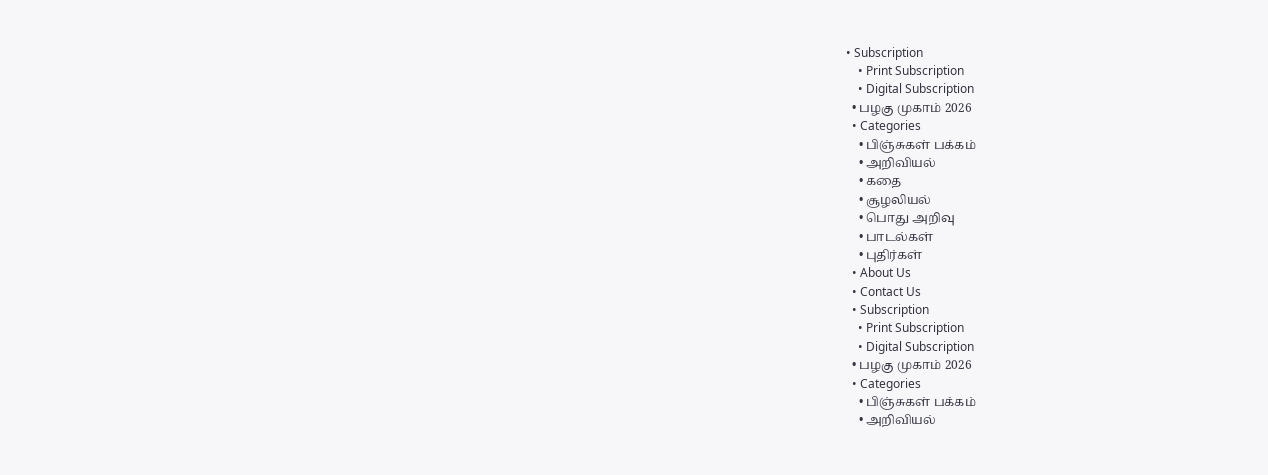• Subscription
    • Print Subscription
    • Digital Subscription
  • பழகு முகாம் 2026
  • Categories
    • பிஞ்சுகள் பக்கம்
    • அறிவியல்
    • கதை
    • சூழலியல்
    • பொது அறிவு
    • பாடல்கள்
    • புதிர்கள்
  • About Us
  • Contact Us
  • Subscription
    • Print Subscription
    • Digital Subscription
  • பழகு முகாம் 2026
  • Categories
    • பிஞ்சுகள் பக்கம்
    • அறிவியல்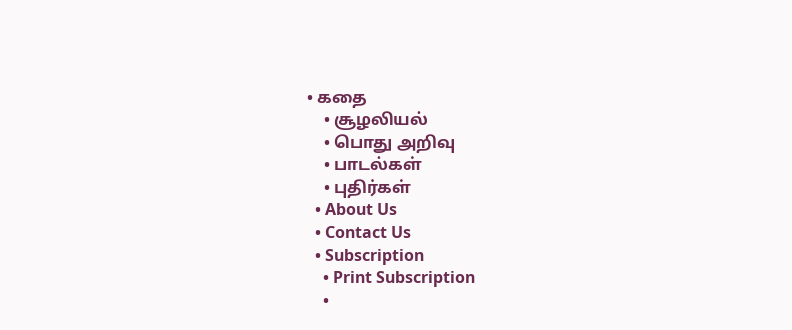• கதை
    • சூழலியல்
    • பொது அறிவு
    • பாடல்கள்
    • புதிர்கள்
  • About Us
  • Contact Us
  • Subscription
    • Print Subscription
    •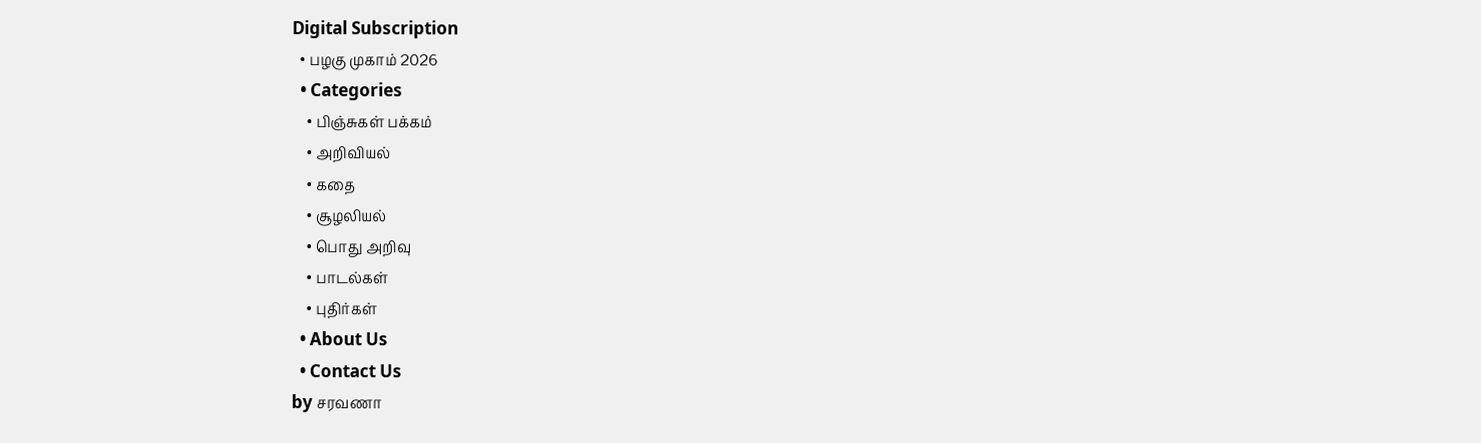Digital Subscription
  • பழகு முகாம் 2026
  • Categories
    • பிஞ்சுகள் பக்கம்
    • அறிவியல்
    • கதை
    • சூழலியல்
    • பொது அறிவு
    • பாடல்கள்
    • புதிர்கள்
  • About Us
  • Contact Us
by சரவணா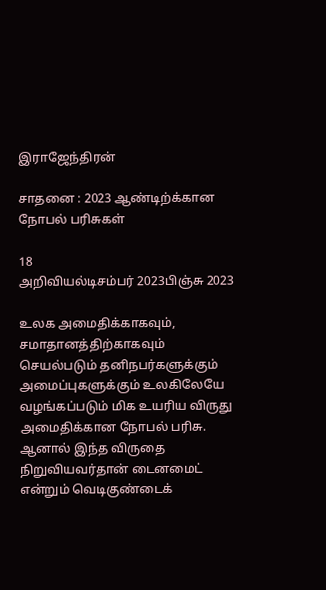இராஜேந்திரன்

சாதனை : 2023 ஆண்டிற்க்கான நோபல் பரிசுகள்

18
அறிவியல்டிசம்பர் 2023பிஞ்சு 2023

உலக அமைதிக்காகவும், சமாதானத்திற்காகவும் செயல்படும் தனிநபர்களுக்கும் அமைப்புகளுக்கும் உலகிலேயே வழங்கப்படும் மிக உயரிய விருது அமைதிக்கான நோபல் பரிசு.
ஆனால் இந்த விருதை நிறுவியவர்தான் டைனமைட் என்றும் வெடிகுண்டைக்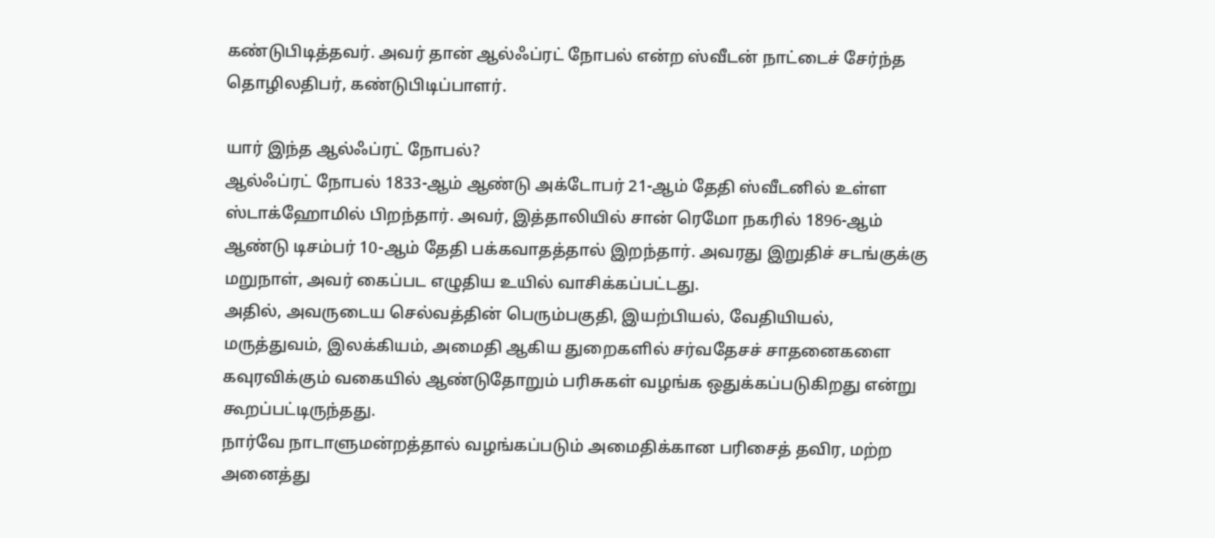கண்டுபிடித்தவர். அவர் தான் ஆல்ஃப்ரட் நோபல் என்ற ஸ்வீடன் நாட்டைச் சேர்ந்த தொழிலதிபர், கண்டுபிடிப்பாளர்.

யார் இந்த ஆல்ஃப்ரட் நோபல்?
ஆல்ஃப்ரட் நோபல் 1833-ஆம் ஆண்டு அக்டோபர் 21-ஆம் தேதி ஸ்வீடனில் உள்ள ஸ்டாக்ஹோமில் பிறந்தார். அவர், இத்தாலியில் சான் ரெமோ நகரில் 1896-ஆம் ஆண்டு டிசம்பர் 10-ஆம் தேதி பக்கவாதத்தால் இறந்தார். அவரது இறுதிச் சடங்குக்கு மறுநாள், அவர் கைப்பட எழுதிய உயில் வாசிக்கப்பட்டது.
அதில், அவருடைய செல்வத்தின் பெரும்பகுதி, இயற்பியல், வேதியியல், மருத்துவம், இலக்கியம், அமைதி ஆகிய துறைகளில் சர்வதேசச் சாதனைகளை கவுரவிக்கும் வகையில் ஆண்டுதோறும் பரிசுகள் வழங்க ஒதுக்கப்படுகிறது என்று கூறப்பட்டிருந்தது.
நார்வே நாடாளுமன்றத்தால் வழங்கப்படும் அமைதிக்கான பரிசைத் தவிர, மற்ற அனைத்து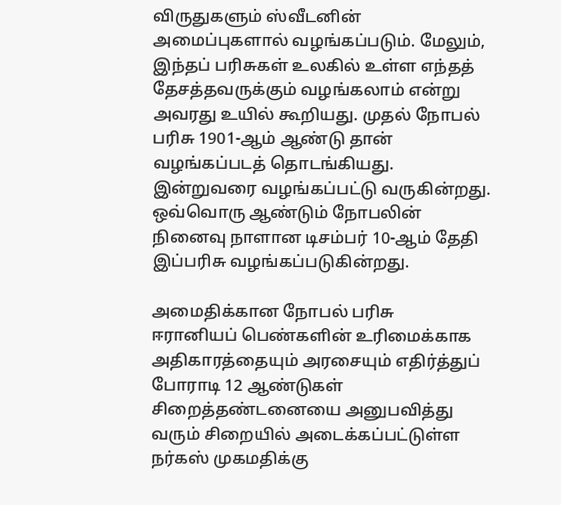விருதுகளும் ஸ்வீடனின் அமைப்புகளால் வழங்கப்படும். மேலும், இந்தப் பரிசுகள் உலகில் உள்ள எந்தத் தேசத்தவருக்கும் வழங்கலாம் என்று அவரது உயில் கூறியது. முதல் நோபல் பரிசு 1901-ஆம் ஆண்டு தான் வழங்கப்படத் தொடங்கியது. இன்றுவரை வழங்கப்பட்டு வருகின்றது.
ஒவ்வொரு ஆண்டும் நோபலின் நினைவு நாளான டிசம்பர் 10-ஆம் தேதி இப்பரிசு வழங்கப்படுகின்றது.

அமைதிக்கான நோபல் பரிசு
ஈரானியப் பெண்களின் உரிமைக்காக அதிகாரத்தையும் அரசையும் எதிர்த்துப் போராடி 12 ஆண்டுகள் சிறைத்தண்டனையை அனுபவித்து வரும் சிறையில் அடைக்கப்பட்டுள்ள நர்கஸ் முகமதிக்கு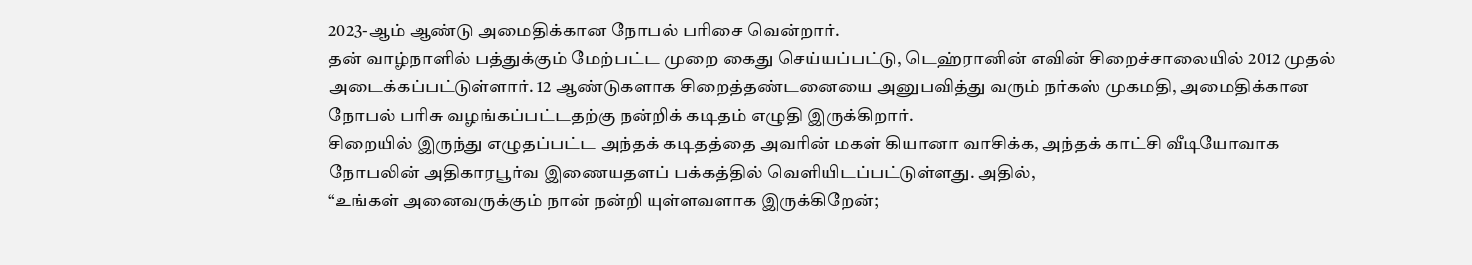2023-ஆம் ஆண்டு அமைதிக்கான நோபல் பரிசை வென்றார்.
தன் வாழ்நாளில் பத்துக்கும் மேற்பட்ட முறை கைது செய்யப்பட்டு, டெஹ்ரானின் எவின் சிறைச்சாலையில் 2012 முதல் அடைக்கப்பட்டுள்ளார். 12 ஆண்டுகளாக சிறைத்தண்டனையை அனுபவித்து வரும் நர்கஸ் முகமதி, அமைதிக்கான நோபல் பரிசு வழங்கப்பட்டதற்கு நன்றிக் கடிதம் எழுதி இருக்கிறார்.
சிறையில் இருந்து எழுதப்பட்ட அந்தக் கடிதத்தை அவரின் மகள் கியானா வாசிக்க, அந்தக் காட்சி வீடியோவாக நோபலின் அதிகாரபூர்வ இணையதளப் பக்கத்தில் வெளியிடப்பட்டுள்ளது. அதில்,
“உங்கள் அனைவருக்கும் நான் நன்றி யுள்ளவளாக இருக்கிறேன்;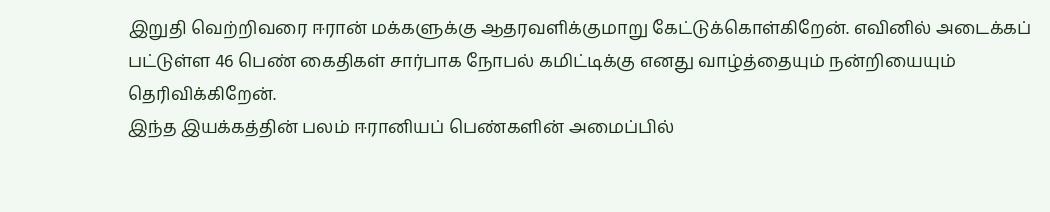இறுதி வெற்றிவரை ஈரான் மக்களுக்கு ஆதரவளிக்குமாறு கேட்டுக்கொள்கிறேன். எவினில் அடைக்கப் பட்டுள்ள 46 பெண் கைதிகள் சார்பாக நோபல் கமிட்டிக்கு எனது வாழ்த்தையும் நன்றியையும் தெரிவிக்கிறேன்.
இந்த இயக்கத்தின் பலம் ஈரானியப் பெண்களின் அமைப்பில்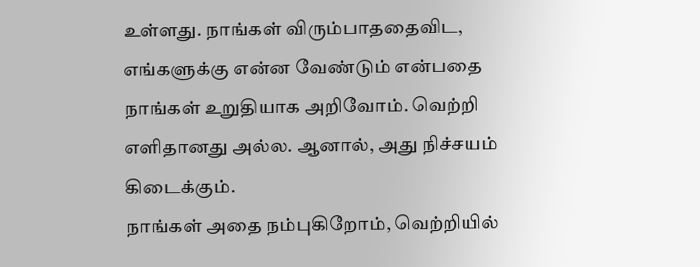உள்ளது. நாங்கள் விரும்பாததைவிட, எங்களுக்கு என்ன வேண்டும் என்பதை நாங்கள் உறுதியாக அறிவோம். வெற்றி எளிதானது அல்ல. ஆனால், அது நிச்சயம் கிடைக்கும்.
நாங்கள் அதை நம்புகிறோம், வெற்றியில்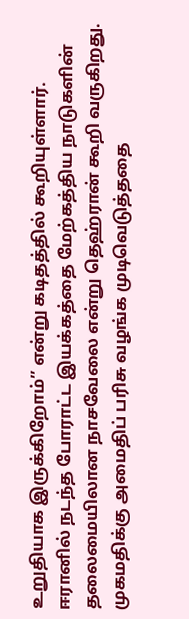உறுதியாக இருக்கிறோம்’’ என்று கடிதத்தில் கூறியுள்ளார்.
ஈரானில் நடந்த போராட்ட இயக்கத்தை மேற்கத்திய நாடுகளின் தலைமையிலான நாசவேலை என்று தெஹ்ரான் கூறி வருகிறது. முகமதிக்கு அமைதிப் பரிசு வழங்க முடிவெடுத்ததை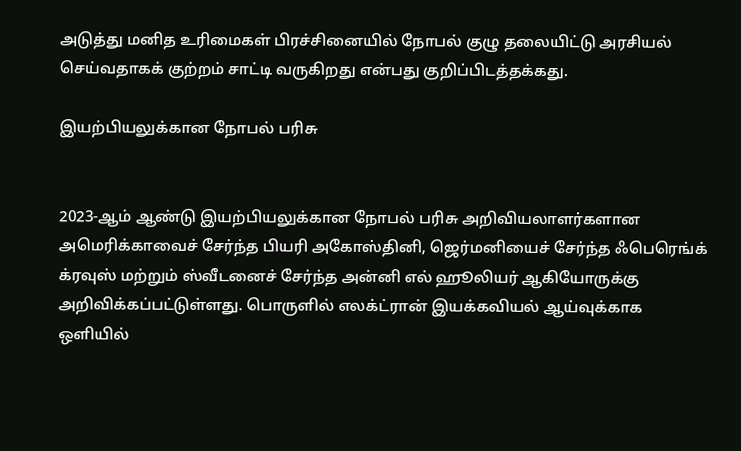அடுத்து மனித உரிமைகள் பிரச்சினையில் நோபல் குழு தலையிட்டு அரசியல் செய்வதாகக் குற்றம் சாட்டி வருகிறது என்பது குறிப்பிடத்தக்கது.

இயற்பியலுக்கான நோபல் பரிசு


2023-ஆம் ஆண்டு இயற்பியலுக்கான நோபல் பரிசு அறிவியலாளர்களான அமெரிக்காவைச் சேர்ந்த பியரி அகோஸ்தினி, ஜெர்மனியைச் சேர்ந்த ஃபெரெங்க் க்ரவுஸ் மற்றும் ஸ்வீடனைச் சேர்ந்த அன்னி எல் ஹூலியர் ஆகியோருக்கு அறிவிக்கப்பட்டுள்ளது. பொருளில் எலக்ட்ரான் இயக்கவியல் ஆய்வுக்காக ஒளியில்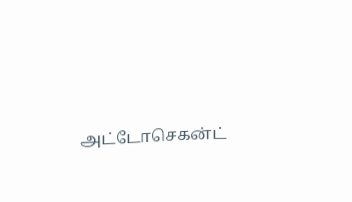அட்டோசெகன்ட்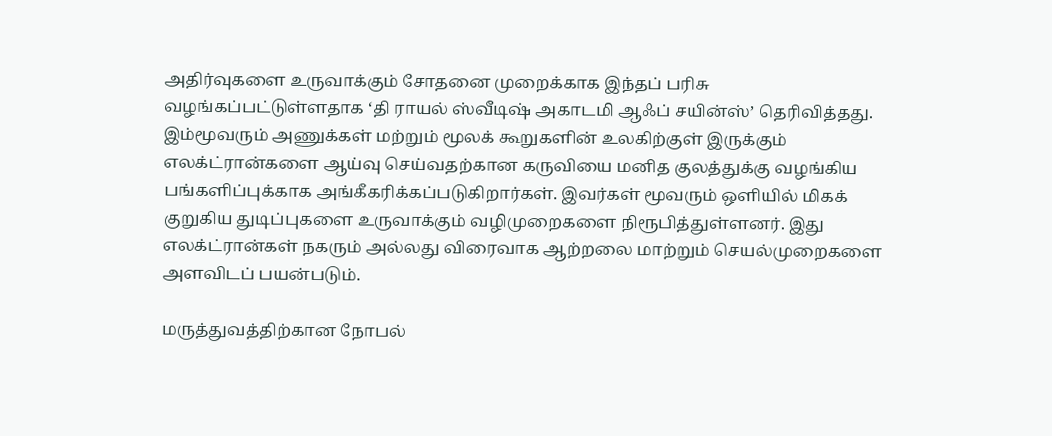அதிர்வுகளை உருவாக்கும் சோதனை முறைக்காக இந்தப் பரிசு வழங்கப்பட்டுள்ளதாக ‘தி ராயல் ஸ்வீடிஷ் அகாடமி ஆஃப் சயின்ஸ்’ தெரிவித்தது.
இம்மூவரும் அணுக்கள் மற்றும் மூலக் கூறுகளின் உலகிற்குள் இருக்கும் எலக்ட்ரான்களை ஆய்வு செய்வதற்கான கருவியை மனித குலத்துக்கு வழங்கிய பங்களிப்புக்காக அங்கீகரிக்கப்படுகிறார்கள். இவர்கள் மூவரும் ஒளியில் மிகக் குறுகிய துடிப்புகளை உருவாக்கும் வழிமுறைகளை நிரூபித்துள்ளனர். இது எலக்ட்ரான்கள் நகரும் அல்லது விரைவாக ஆற்றலை மாற்றும் செயல்முறைகளை அளவிடப் பயன்படும்.

மருத்துவத்திற்கான நோபல்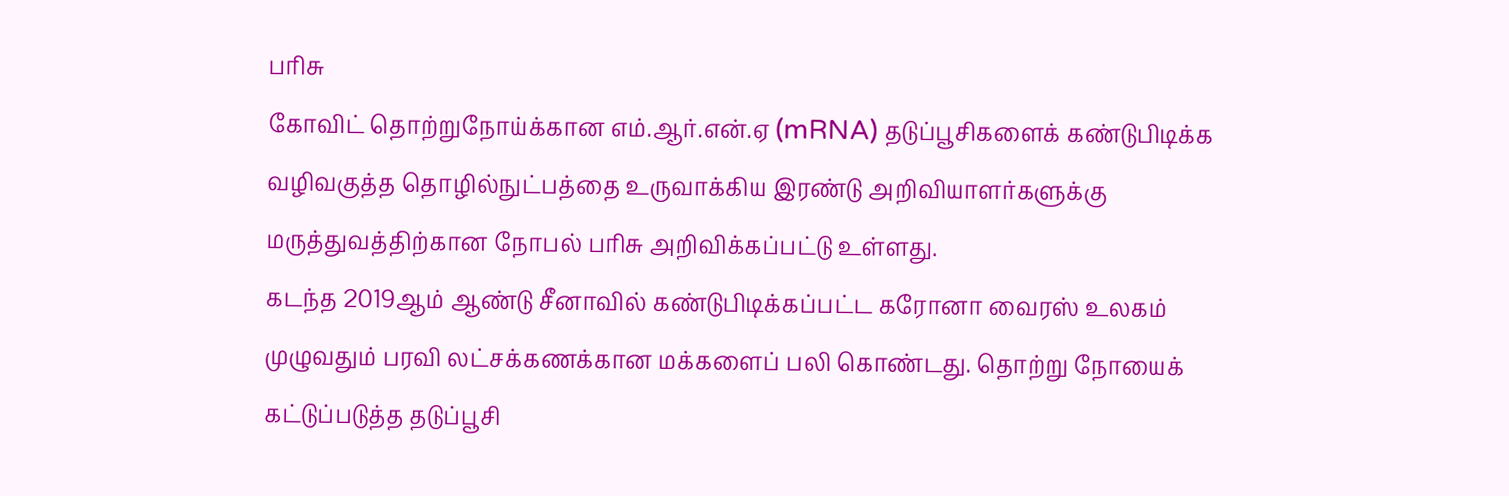பரிசு
கோவிட் தொற்றுநோய்க்கான எம்.ஆர்.என்.ஏ (mRNA) தடுப்பூசிகளைக் கண்டுபிடிக்க வழிவகுத்த தொழில்நுட்பத்தை உருவாக்கிய இரண்டு அறிவியாளர்களுக்கு மருத்துவத்திற்கான நோபல் பரிசு அறிவிக்கப்பட்டு உள்ளது.
கடந்த 2019ஆம் ஆண்டு சீனாவில் கண்டுபிடிக்கப்பட்ட கரோனா வைரஸ் உலகம் முழுவதும் பரவி லட்சக்கணக்கான மக்களைப் பலி கொண்டது. தொற்று நோயைக் கட்டுப்படுத்த தடுப்பூசி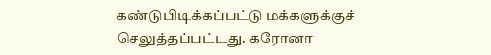கண்டுபிடிக்கப்பட்டு மக்களுக்குச் செலுத்தப்பட்டது. கரோனா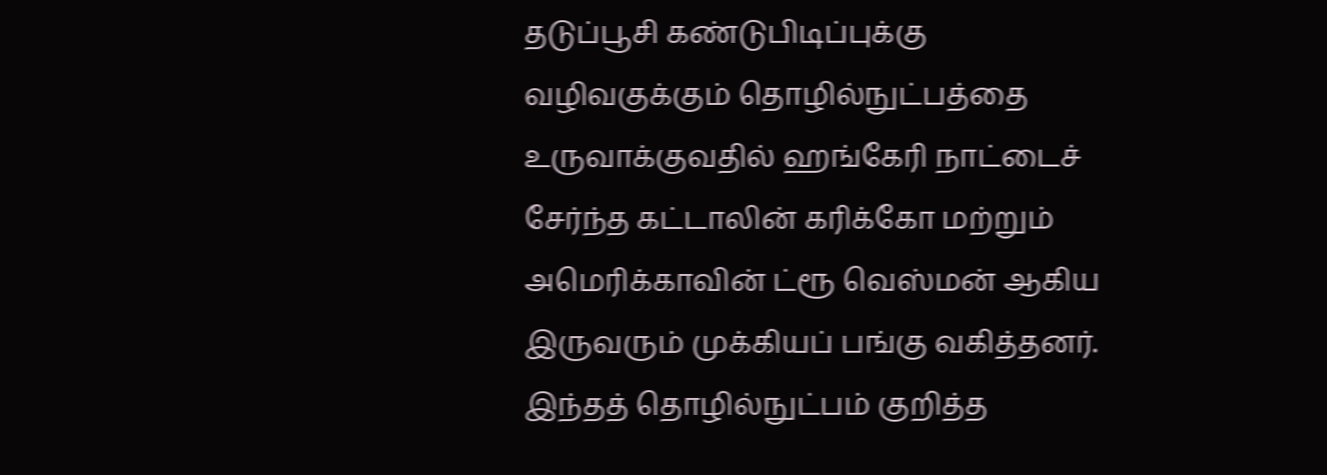தடுப்பூசி கண்டுபிடிப்புக்கு வழிவகுக்கும் தொழில்நுட்பத்தை உருவாக்குவதில் ஹங்கேரி நாட்டைச் சேர்ந்த கட்டாலின் கரிக்கோ மற்றும் அமெரிக்காவின் ட்ரூ வெஸ்மன் ஆகிய இருவரும் முக்கியப் பங்கு வகித்தனர்.
இந்தத் தொழில்நுட்பம் குறித்த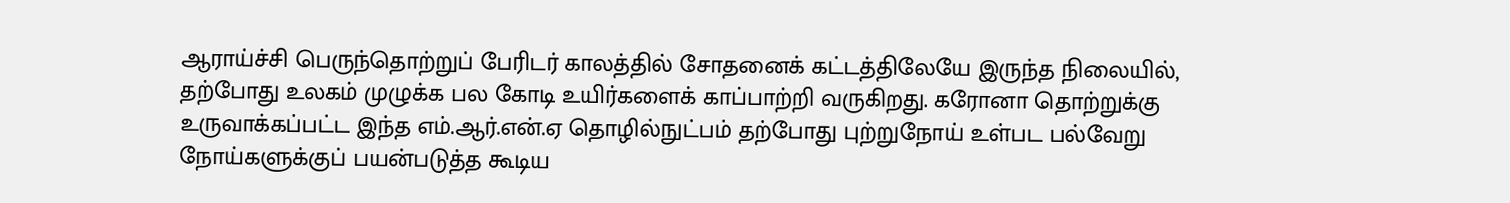ஆராய்ச்சி பெருந்தொற்றுப் பேரிடர் காலத்தில் சோதனைக் கட்டத்திலேயே இருந்த நிலையில், தற்போது உலகம் முழுக்க பல கோடி உயிர்களைக் காப்பாற்றி வருகிறது. கரோனா தொற்றுக்கு உருவாக்கப்பட்ட இந்த எம்.ஆர்.என்.ஏ தொழில்நுட்பம் தற்போது புற்றுநோய் உள்பட பல்வேறு நோய்களுக்குப் பயன்படுத்த கூடிய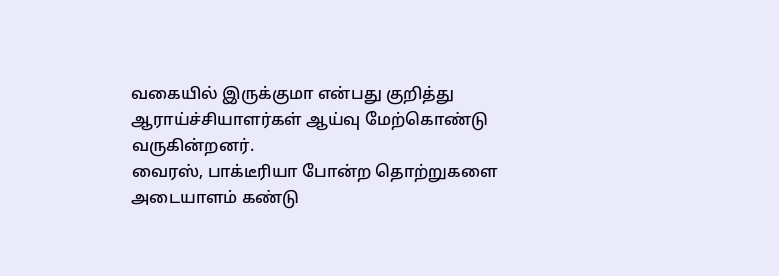வகையில் இருக்குமா என்பது குறித்து ஆராய்ச்சியாளர்கள் ஆய்வு மேற்கொண்டு வருகின்றனர்.
வைரஸ், பாக்டீரியா போன்ற தொற்றுகளை அடையாளம் கண்டு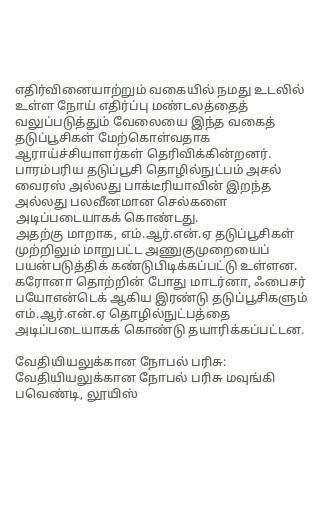எதிர்வினையாற்றும் வகையில் நமது உடலில் உள்ள நோய் எதிர்ப்பு மண்டலத்தைத் வலுப்படுத்தும் வேலையை இந்த வகைத் தடுப்பூசிகள் மேற்கொள்வதாக ஆராய்ச்சியாளர்கள் தெரிவிக்கின்றனர். பாரம்பரிய தடுப்பூசி தொழில்நுட்பம் அசல் வைரஸ் அல்லது பாக்டீரியாவின் இறந்த அல்லது பலவீனமான செல்களை அடிப்படையாகக் கொண்டது.
அதற்கு மாறாக, எம்.ஆர்.என்.ஏ தடுப்பூசிகள் முற்றிலும் மாறுபட்ட அணுகுமுறையைப் பயன்படுத்திக் கண்டுபிடிக்கப்பட்டு உள்ளன. கரோனா தொற்றின் போது மாடர்னா, ஃபைசர் பயோஎன்டெக் ஆகிய இரண்டு தடுப்பூசிகளும் எம்.ஆர்.என்.ஏ தொழில்நுட்பத்தை அடிப்படையாகக் கொண்டு தயாரிக்கப்பட்டன.

வேதியியலுக்கான நோபல் பரிசு:
வேதியியலுக்கான நோபல் பரிசு மவுங்கி பவெண்டி, லூயிஸ்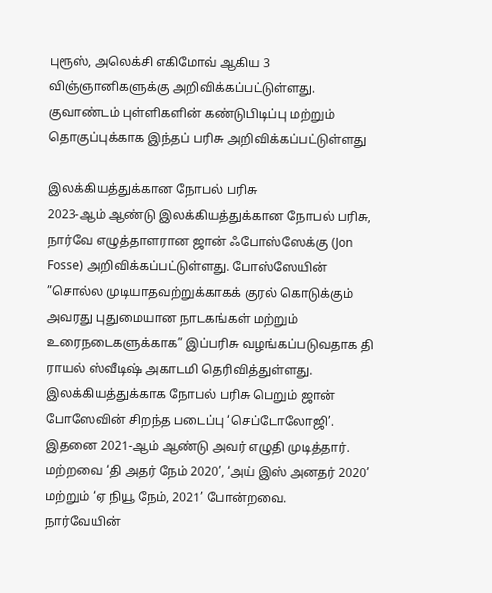புரூஸ், அலெக்சி எகிமோவ் ஆகிய 3 விஞ்ஞானிகளுக்கு அறிவிக்கப்பட்டுள்ளது. குவாண்டம் புள்ளிகளின் கண்டுபிடிப்பு மற்றும் தொகுப்புக்காக இந்தப் பரிசு அறிவிக்கப்பட்டுள்ளது

இலக்கியத்துக்கான நோபல் பரிசு
2023-ஆம் ஆண்டு இலக்கியத்துக்கான நோபல் பரிசு, நார்வே எழுத்தாளரான ஜான் ஃபோஸ்ஸேக்கு (Jon Fosse) அறிவிக்கப்பட்டுள்ளது. போஸ்ஸேயின் ”சொல்ல முடியாதவற்றுக்காகக் குரல் கொடுக்கும் அவரது புதுமையான நாடகங்கள் மற்றும் உரைநடைகளுக்காக” இப்பரிசு வழங்கப்படுவதாக தி ராயல் ஸ்வீடிஷ் அகாடமி தெரிவித்துள்ளது.
இலக்கியத்துக்காக நோபல் பரிசு பெறும் ஜான் போஸேவின் சிறந்த படைப்பு ‘செப்டோலோஜி’. இதனை 2021-ஆம் ஆண்டு அவர் எழுதி முடித்தார். மற்றவை ‘தி அதர் நேம் 2020’, ‘அய் இஸ் அனதர் 2020’ மற்றும் ‘ஏ நியூ நேம், 2021’ போன்றவை.
நார்வேயின்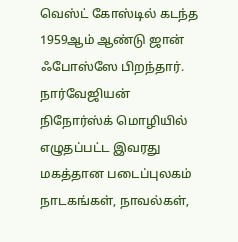வெஸ்ட் கோஸ்டில் கடந்த 1959ஆம் ஆண்டு ஜான் ஃபோஸ்ஸே பிறந்தார். நார்வேஜியன் நிநோர்ஸ்க் மொழியில் எழுதப்பட்ட இவரது மகத்தான படைப்புலகம் நாடகங்கள், நாவல்கள்,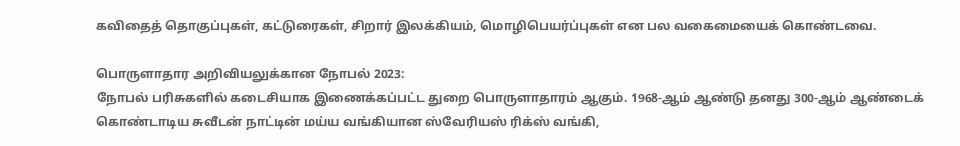கவிதைத் தொகுப்புகள், கட்டுரைகள், சிறார் இலக்கியம், மொழிபெயர்ப்புகள் என பல வகைமையைக் கொண்டவை.

பொருளாதார அறிவியலுக்கான நோபல் 2023:
நோபல் பரிசுகளில் கடைசியாக இணைக்கப்பட்ட துறை பொருளாதாரம் ஆகும். 1968-ஆம் ஆண்டு தனது 300-ஆம் ஆண்டைக் கொண்டாடிய சுவீடன் நாட்டின் மய்ய வங்கியான ஸ்வேரியஸ் ரிக்ஸ் வங்கி,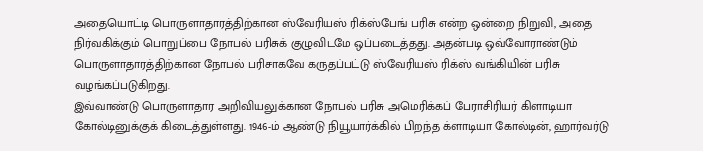அதையொட்டி பொருளாதாரத்திற்கான ஸ்வேரியஸ் ரிக்ஸ்பேங் பரிசு என்ற ஒன்றை நிறுவி, அதை நிர்வகிக்கும் பொறுப்பை நோபல் பரிசுக் குழுவிடமே ஒப்படைத்தது. அதன்படி ஒவ்வோராண்டும் பொருளாதாரத்திற்கான நோபல் பரிசாகவே கருதப்பட்டு ஸ்வேரியஸ் ரிக்ஸ் வங்கியின் பரிசு வழங்கப்படுகிறது.
இவ்வாண்டு பொருளாதார அறிவியலுக்கான நோபல் பரிசு அமெரிக்கப் பேராசிரியர் கிளாடியா கோல்டினுக்குக் கிடைத்துள்ளது. 1946-ம் ஆண்டு நியூயார்க்கில் பிறந்த க்ளாடியா கோல்டின், ஹார்வர்டு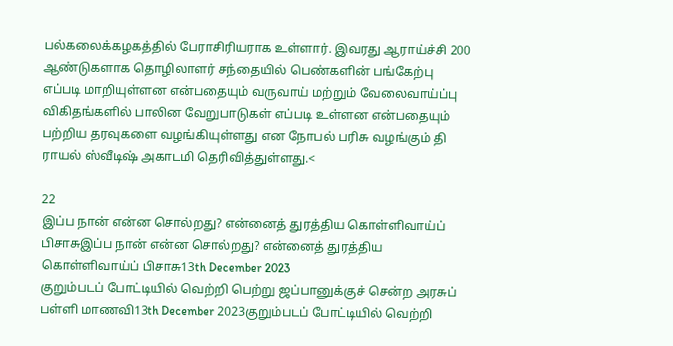பல்கலைக்கழகத்தில் பேராசிரியராக உள்ளார். இவரது ஆராய்ச்சி 200 ஆண்டுகளாக தொழிலாளர் சந்தையில் பெண்களின் பங்கேற்பு எப்படி மாறியுள்ளன என்பதையும் வருவாய் மற்றும் வேலைவாய்ப்பு விகிதங்களில் பாலின வேறுபாடுகள் எப்படி உள்ளன என்பதையும் பற்றிய தரவுகளை வழங்கியுள்ளது என நோபல் பரிசு வழங்கும் தி ராயல் ஸ்வீடிஷ் அகாடமி தெரிவித்துள்ளது.<

22
இப்ப நான் என்ன சொல்றது? என்னைத் துரத்திய கொள்ளிவாய்ப் பிசாசுஇப்ப நான் என்ன சொல்றது? என்னைத் துரத்திய கொள்ளிவாய்ப் பிசாசு13th December 2023
குறும்படப் போட்டியில் வெற்றி பெற்று ஜப்பானுக்குச் சென்ற அரசுப் பள்ளி மாணவி13th December 2023குறும்படப் போட்டியில் வெற்றி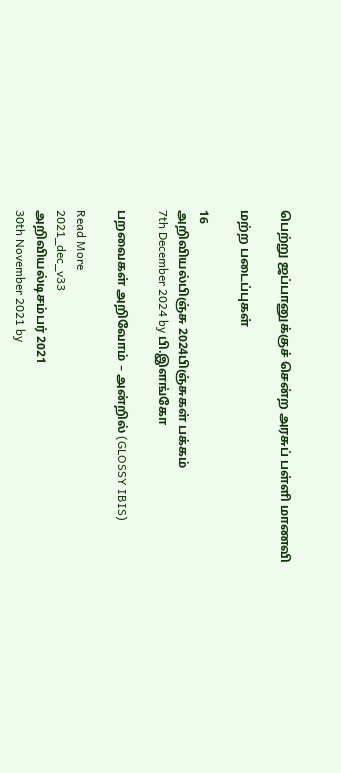பெற்று ஜப்பானுக்குச் சென்ற அரசுப் பள்ளி மாணவி

மற்ற படைப்புகள்

16
அறிவியல்பிஞ்சு 2024பிஞ்சுகள் பக்கம்
7th December 2024 by பி.இளங்கோ

பறவைகள் அறிவோம் – அன்றில் (GLOSSY IBIS)

Read More
2021_dec_v33
அறிவியல்டிசம்பர் 2021
30th November 2021 by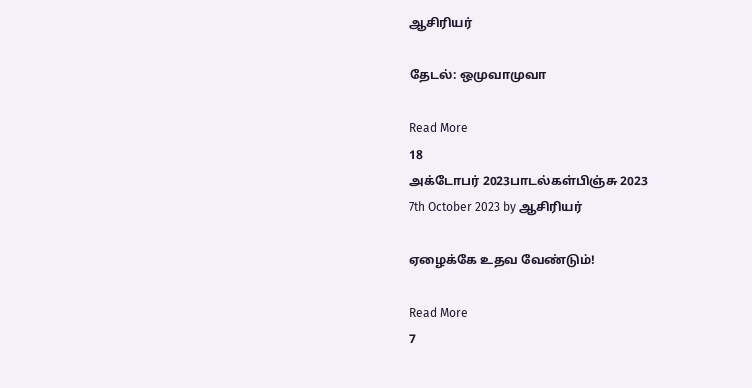ஆசிரியர்

தேடல்: ஒமுவாமுவா

Read More
18
அக்டோபர் 2023பாடல்கள்பிஞ்சு 2023
7th October 2023 by ஆசிரியர்

ஏழைக்கே உதவ வேண்டும்!

Read More
7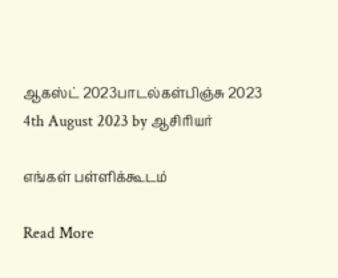ஆகஸ்ட் 2023பாடல்கள்பிஞ்சு 2023
4th August 2023 by ஆசிரியர்

எங்கள் பள்ளிக்கூடம்

Read More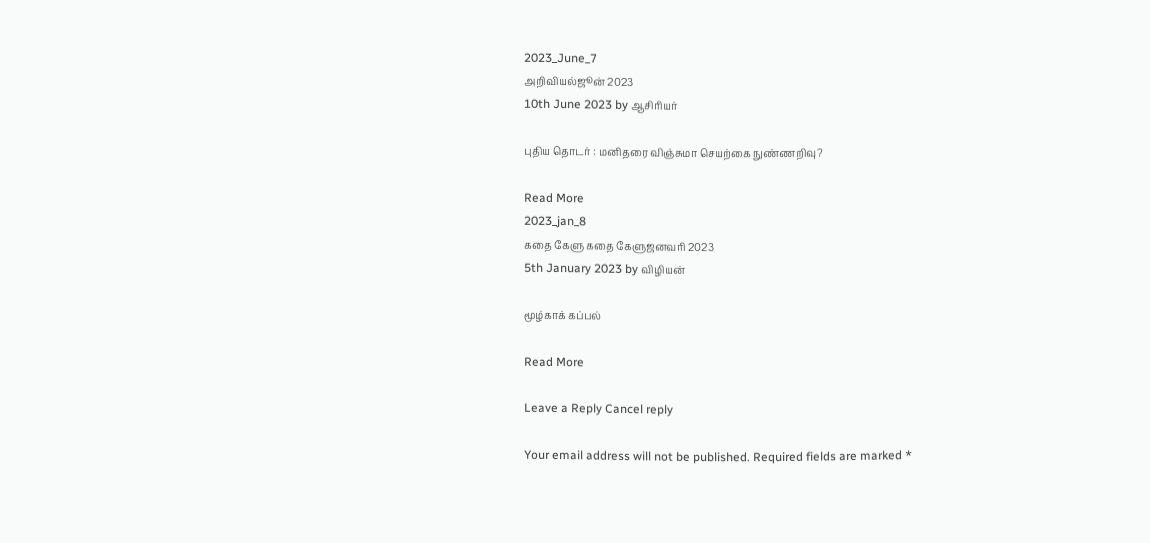2023_June_7
அறிவியல்ஜூன் 2023
10th June 2023 by ஆசிரியர்

புதிய தொடர் : மனிதரை விஞ்சுமா செயற்கை நுண்ணறிவு?

Read More
2023_jan_8
கதை கேளு கதை கேளுஜனவரி 2023
5th January 2023 by விழியன்

மூழ்காக் கப்பல்

Read More

Leave a Reply Cancel reply

Your email address will not be published. Required fields are marked *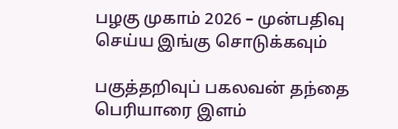பழகு முகாம் 2026 – முன்பதிவு செய்ய இங்கு சொடுக்கவும்

பகுத்தறிவுப் பகலவன் தந்தை பெரியாரை இளம்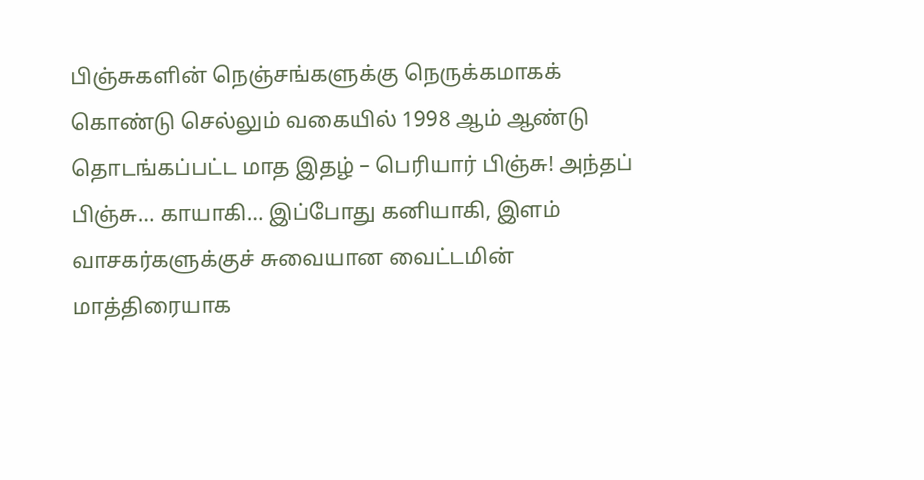பிஞ்சுகளின் நெஞ்சங்களுக்கு நெருக்கமாகக் கொண்டு செல்லும் வகையில் 1998 ஆம் ஆண்டு தொடங்கப்பட்ட மாத இதழ் – பெரியார் பிஞ்சு! அந்தப் பிஞ்சு… காயாகி… இப்போது கனியாகி, இளம் வாசகர்களுக்குச் சுவையான வைட்டமின் மாத்திரையாக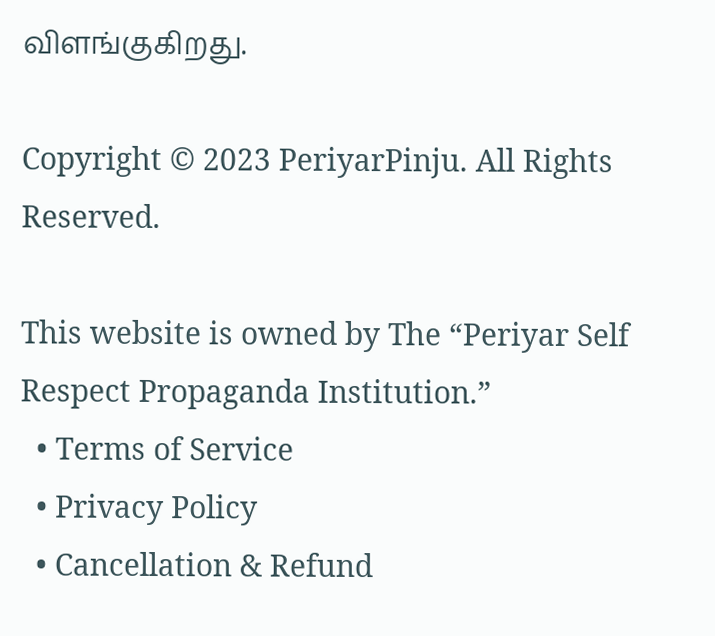விளங்குகிறது.

Copyright © 2023 PeriyarPinju. All Rights Reserved.

This website is owned by The “Periyar Self Respect Propaganda Institution.”
  • Terms of Service
  • Privacy Policy
  • Cancellation & Refund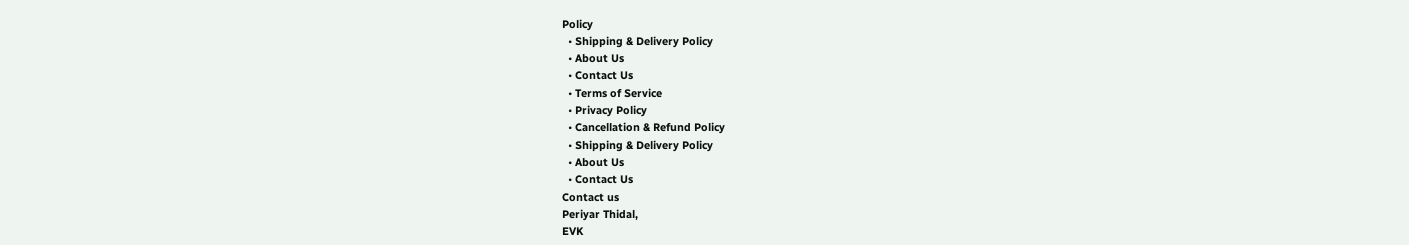Policy
  • Shipping & Delivery Policy
  • About Us
  • Contact Us
  • Terms of Service
  • Privacy Policy
  • Cancellation & Refund Policy
  • Shipping & Delivery Policy
  • About Us
  • Contact Us
Contact us
Periyar Thidal,
EVK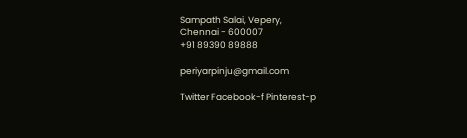Sampath Salai, Vepery,
Chennai - 600007
+91 89390 89888

periyarpinju@gmail.com

Twitter Facebook-f Pinterest-p